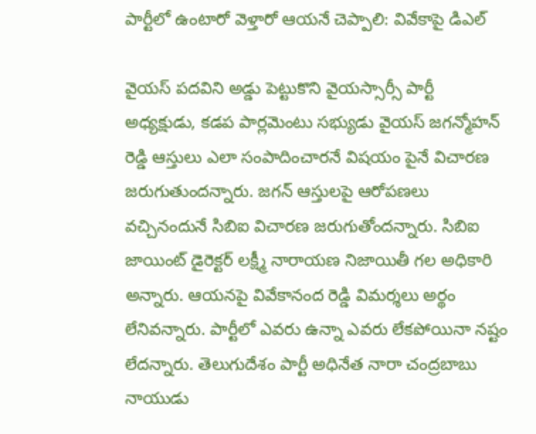పార్టీలో ఉంటారో వెళ్తారో ఆయనే చెప్పాలి: వివేకాపై డిఎల్

వైయస్ పదవిని అడ్డు పెట్టుకొని వైయస్సార్సీ పార్టీ అధ్యక్షుడు, కడప పార్లమెంటు సభ్యుడు వైయస్ జగన్మోహన్ రెడ్డి ఆస్తులు ఎలా సంపాదించారనే విషయం పైనే విచారణ జరుగుతుందన్నారు. జగన్ ఆస్తులపై ఆరోపణలు వచ్చినందునే సిబిఐ విచారణ జరుగుతోందన్నారు. సిబిఐ జాయింట్ డైరెక్టర్ లక్ష్మీ నారాయణ నిజాయితీ గల అధికారి అన్నారు. ఆయనపై వివేకానంద రెడ్డి విమర్శలు అర్థం లేనివన్నారు. పార్టీలో ఎవరు ఉన్నా ఎవరు లేకపోయినా నష్టం లేదన్నారు. తెలుగుదేశం పార్టీ అధినేత నారా చంద్రబాబు నాయుడు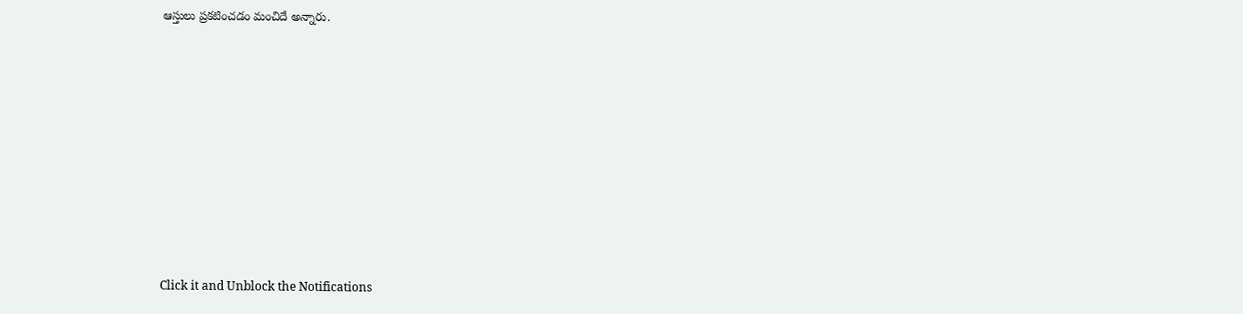ఆస్తులు ప్రకటించడం మంచిదే అన్నారు.












Click it and Unblock the Notifications